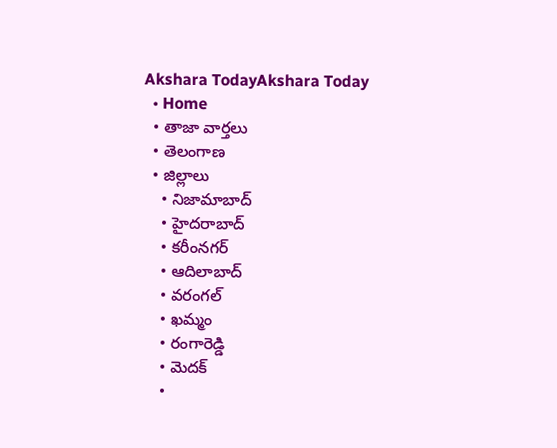Akshara TodayAkshara Today
  • Home
  • తాజా వార్తలు
  • తెలంగాణ
  • జిల్లాలు
    • నిజామాబాద్
    • హైదరాబాద్
    • కరీంనగర్
    • ఆదిలాబాద్
    • వరంగల్
    • ఖమ్మం
    • రంగారెడ్డి
    • మెదక్
    •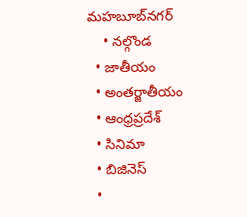మహబూబ్‌నగర్
    • నల్గొండ
  • జాతీయం
  • అంతర్జాతీయం
  • ఆంధ్రప్రదేశ్
  • సినిమా
  • బిజినెస్
  •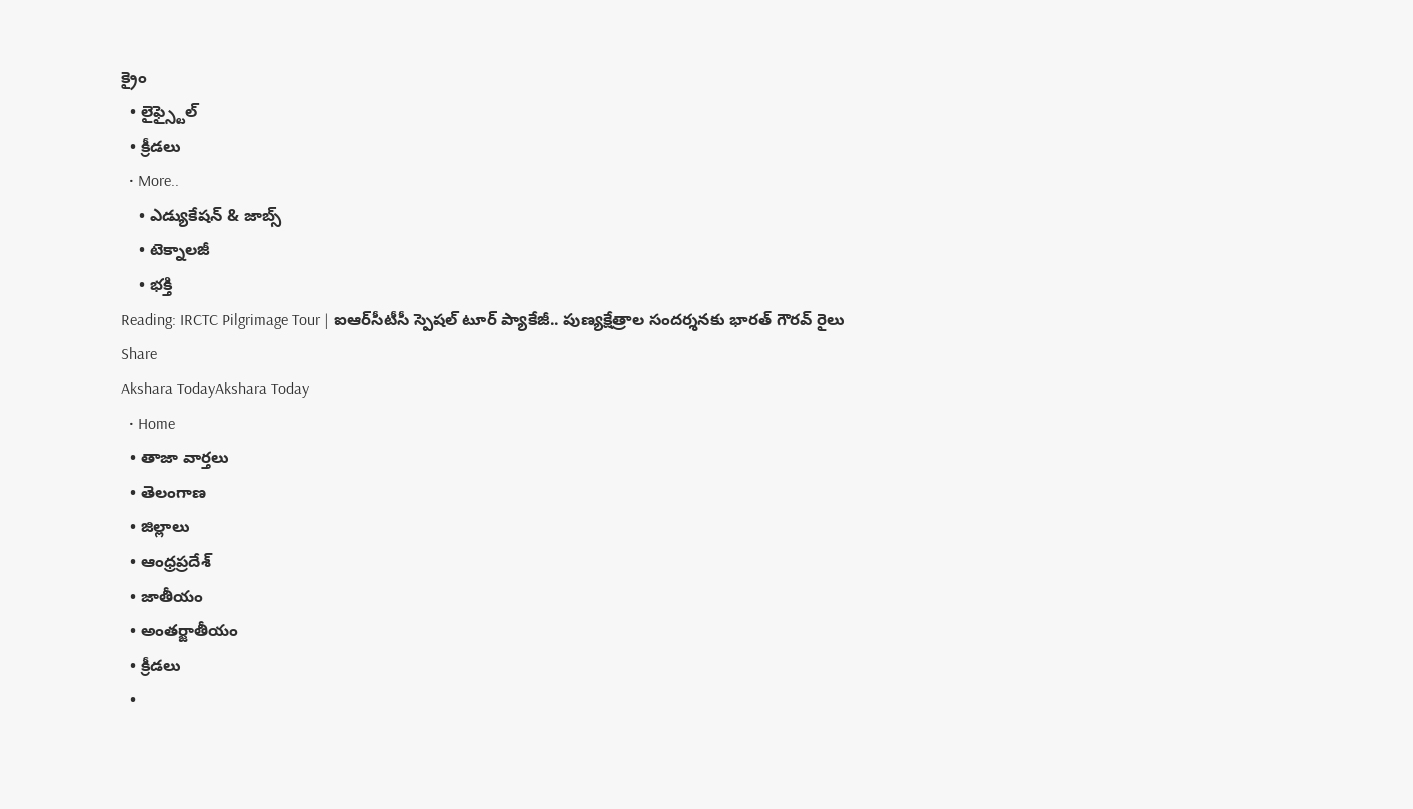క్రైం
  • లైఫ్స్టైల్
  • క్రీడలు
  • More..
    • ఎడ్యుకేషన్ & జాబ్స్
    • టెక్నాలజీ
    • భక్తి
Reading: IRCTC Pilgrimage Tour | ఐఆర్‌సీటీసీ స్పెషల్‌ టూర్‌ ప్యాకేజీ.. పుణ్యక్షేత్రాల సందర్శనకు భారత్‌ గౌరవ్‌ రైలు
Share
Akshara TodayAkshara Today
  • Home
  • తాజా వార్తలు
  • తెలంగాణ
  • జిల్లాలు
  • ఆంధ్రప్రదేశ్
  • జాతీయం
  • అంతర్జాతీయం
  • క్రీడలు
  •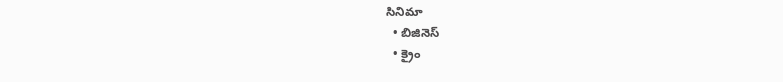సినిమా
  • బిజినెస్
  • క్రైం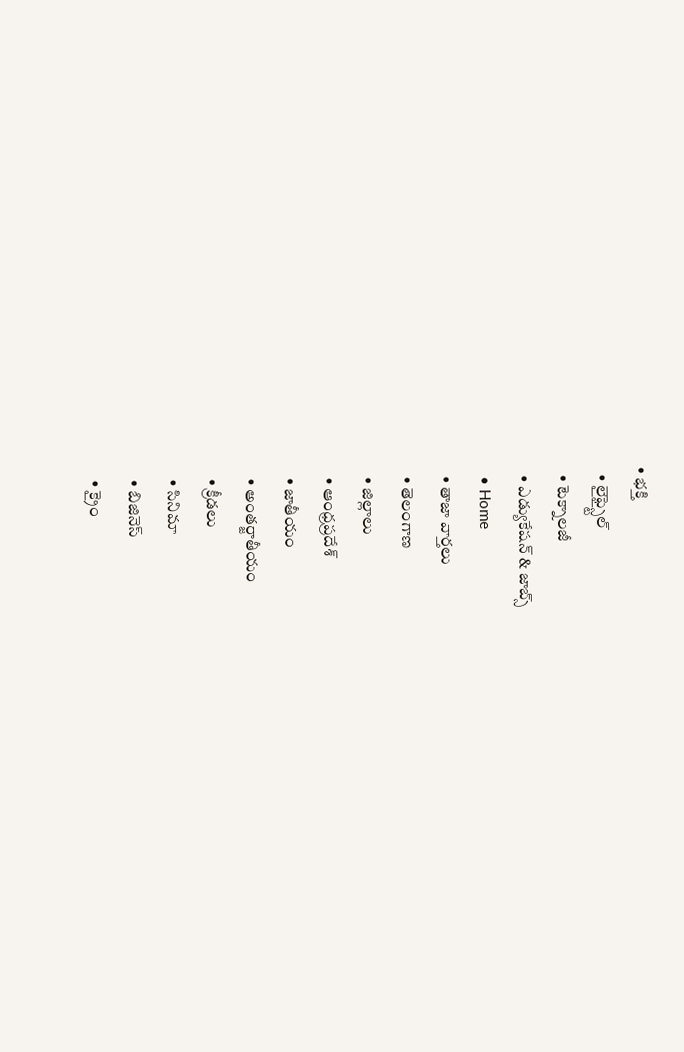• భక్తి
  • లైఫ్స్టైల్
  • టెక్నాలజీ
  • ఎడ్యుకేషన్ & జాబ్స్
  • Home
  • తాజా వార్తలు
  • తెలంగాణ
  • జిల్లాలు
  • ఆంధ్రప్రదేశ్
  • జాతీయం
  • అంతర్జాతీయం
  • క్రీడలు
  • సినిమా
  • బిజినెస్
  • క్రైం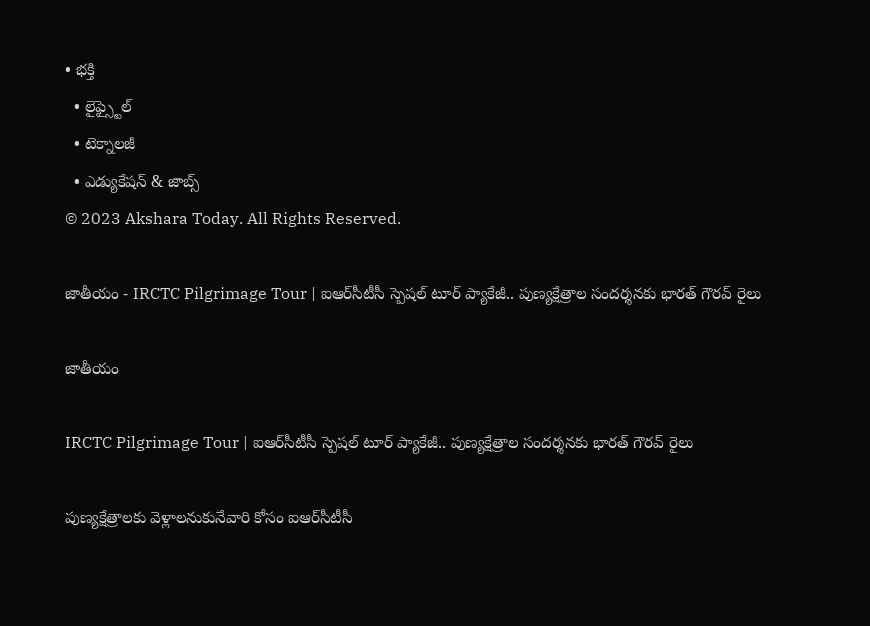• భక్తి
  • లైఫ్స్టైల్
  • టెక్నాలజీ
  • ఎడ్యుకేషన్ & జాబ్స్
© 2023 Akshara Today. All Rights Reserved.

జాతీయం - IRCTC Pilgrimage Tour | ఐఆర్‌సీటీసీ స్పెషల్‌ టూర్‌ ప్యాకేజీ.. పుణ్యక్షేత్రాల సందర్శనకు భారత్‌ గౌరవ్‌ రైలు

జాతీయం

IRCTC Pilgrimage Tour | ఐఆర్‌సీటీసీ స్పెషల్‌ టూర్‌ ప్యాకేజీ.. పుణ్యక్షేత్రాల సందర్శనకు భారత్‌ గౌరవ్‌ రైలు

పుణ్యక్షేత్రాలకు వెళ్లాలనుకునేవారి కోసం ఐఆర్‌సీటీసీ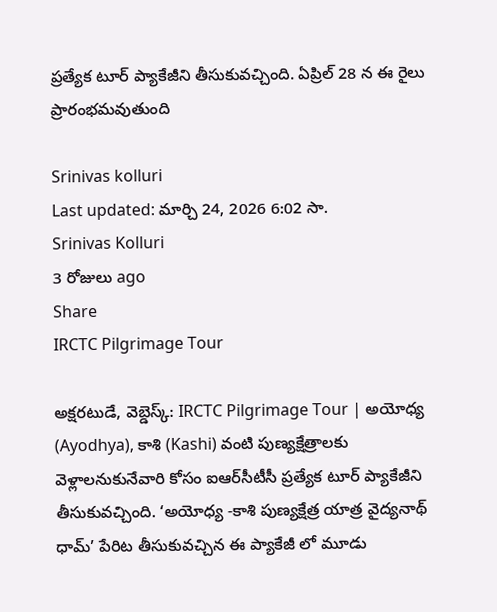ప్రత్యేక టూర్‌ ప్యాకేజీని తీసుకువచ్చింది. ఏప్రిల్ 28 న ఈ రైలు ప్రారంభమవుతుంది

Srinivas kolluri
Last updated: మార్చి 24, 2026 6:02 సా.
Srinivas Kolluri
3 రోజులు ago
Share
IRCTC Pilgrimage Tour

అక్షరటుడే, వెబ్డెస్క్: IRCTC Pilgrimage Tour | అయోధ్య (Ayodhya), కాశి (Kashi) వంటి పుణ్యక్షేత్రాలకు వెళ్లాలనుకునేవారి కోసం ఐఆర్‌సీటీసీ ప్రత్యేక టూర్‌ ప్యాకేజీని తీసుకువచ్చింది. ‘అయోధ్య -కాశి పుణ్యక్షేత్ర యాత్ర వైద్యనాథ్ ధామ్‌’ పేరిట తీసుకువచ్చిన ఈ ప్యాకేజీ లో మూడు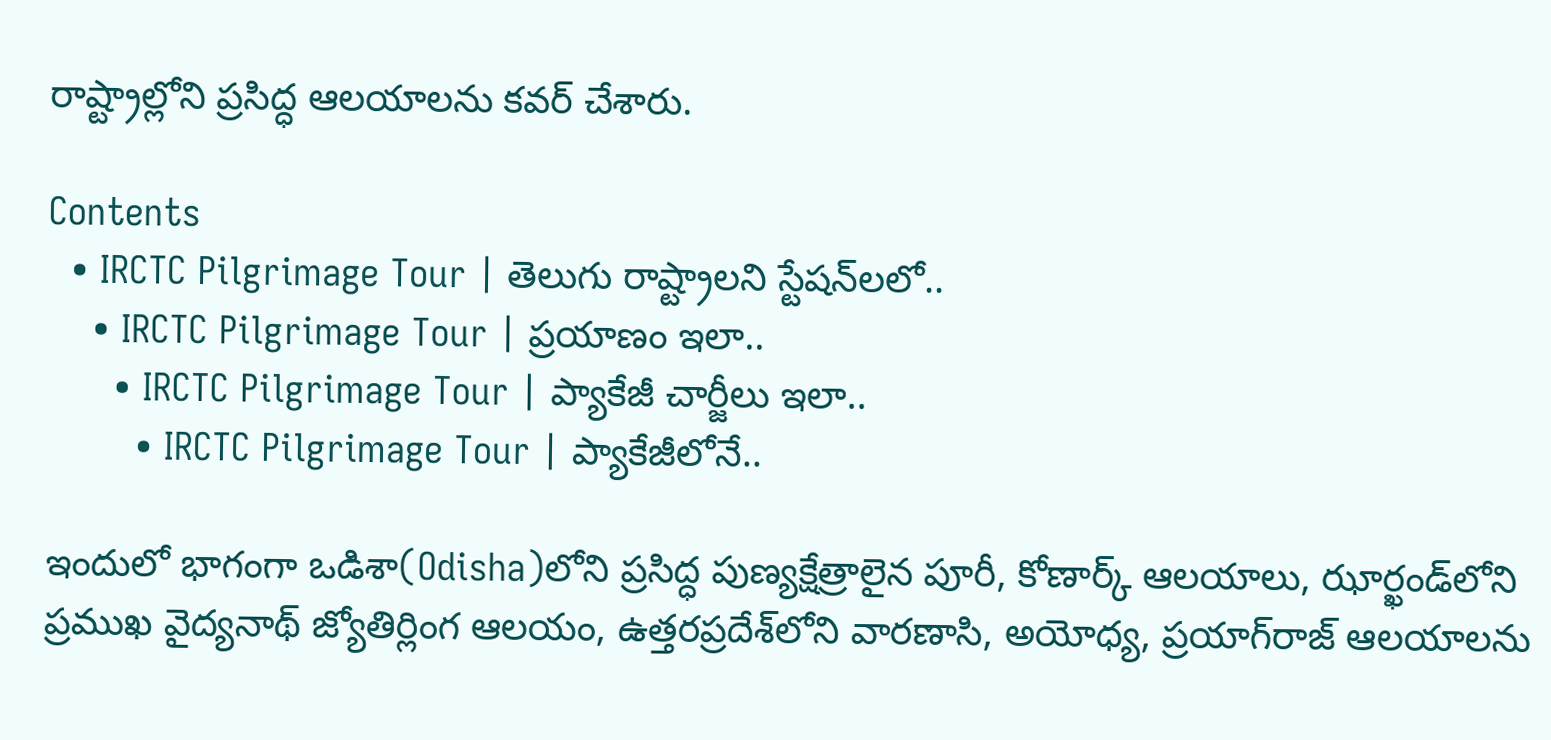రాష్ట్రాల్లోని ప్రసిద్ధ ఆలయాలను కవర్‌ చేశారు.

Contents
  • IRCTC Pilgrimage Tour | తెలుగు రాష్ట్రాలని స్టేషన్‌లలో..
    • IRCTC Pilgrimage Tour | ప్రయాణం ఇలా..
      • IRCTC Pilgrimage Tour | ప్యాకేజీ చార్జీలు ఇలా..
        • IRCTC Pilgrimage Tour | ప్యాకేజీలోనే..

ఇందులో భాగంగా ఒడిశా(Odisha)లోని ప్రసిద్ధ పుణ్యక్షేత్రాలైన పూరీ, కోణార్క్‌ ఆలయాలు, ఝార్ఖండ్‌లోని ప్రముఖ వైద్యనాథ్‌ జ్యోతిర్లింగ ఆలయం, ఉత్తరప్రదేశ్‌లోని వారణాసి, అయోధ్య, ప్రయాగ్‌రాజ్‌ ఆలయాలను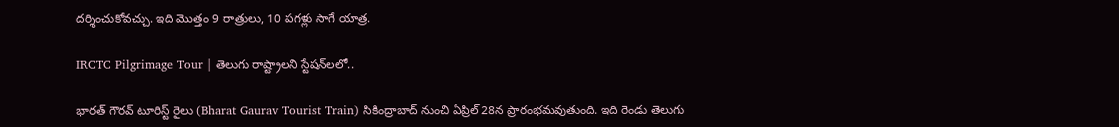దర్శించుకోవచ్చు. ఇది మొత్తం 9 రాత్రులు, 10 పగళ్లు సాగే యాత్ర.

IRCTC Pilgrimage Tour | తెలుగు రాష్ట్రాలని స్టేషన్‌లలో..

భారత్‌ గౌరవ్‌ టూరిస్ట్‌ రైలు (Bharat Gaurav Tourist Train) సికింద్రాబాద్‌ నుంచి ఏప్రిల్‌ 28న ప్రారంభమవుతుంది. ఇది రెండు తెలుగు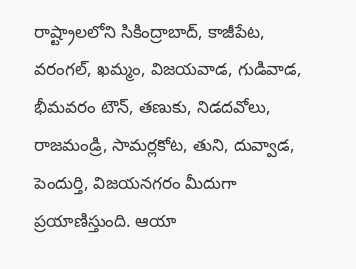రాష్ట్రాలలోని సికింద్రాబాద్‌, కాజీపేట, వరంగల్‌, ఖమ్మం, విజయవాడ, గుడివాడ, భీమవరం టౌన్‌, తణుకు, నిడదవోలు, రాజమండ్రి, సామర్లకోట, తుని, దువ్వాడ, పెందుర్తి, విజయనగరం మీదుగా ప్రయాణిస్తుంది. ఆయా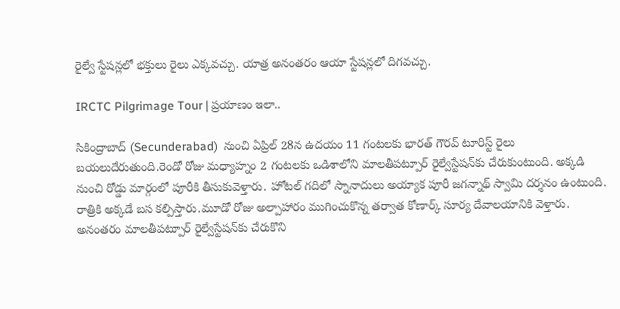రైల్వే స్టేషన్లలో భక్తులు రైలు ఎక్కవచ్చు. యాత్ర అనంతరం ఆయా స్టేషన్లలో దిగవచ్చు.

IRCTC Pilgrimage Tour | ప్రయాణం ఇలా..

సికింద్రాబాద్‌ (Secunderabad)  నుంచి ఏప్రిల్‌ 28న ఉదయం 11 గంటలకు భారత్‌ గౌరవ్‌ టూరిస్ట్‌ రైలు బయలుదేరుతుంది.రెండో రోజు మధ్యాహ్నం 2 గంటలకు ఒడిశాలోని మాలతీపట్పూర్‌ రైల్వేస్టేషన్‌కు చేరుకుంటుంది. అక్కడి నుంచి రోడ్డు మార్గంలో పూరీకి తీసుకువెళ్తారు. హోటల్‌ గదిలో స్నానాదులు అయ్యాక పూరీ జగన్నాథ్‌ స్వామి దర్శనం ఉంటుంది. రాత్రికి అక్కడే బస కల్పిస్తారు.మూడో రోజు అల్పాహారం ముగించుకొన్న తర్వాత కోణార్క్‌ సూర్య దేవాలయానికి వెళ్తారు. అనంతరం మాలతీపట్పూర్‌ రైల్వేస్టేషన్‌కు చేరుకొని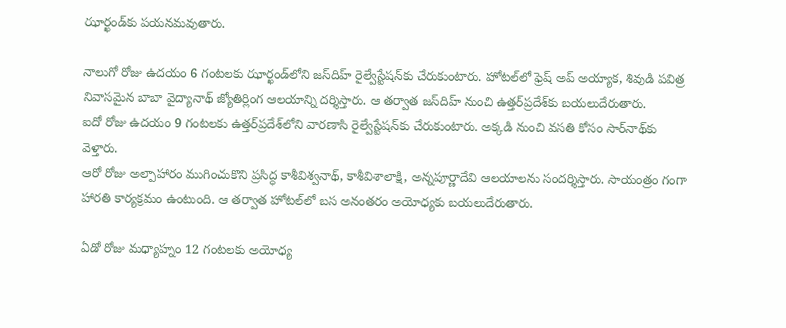ఝార్ఖండ్‌కు పయనమవుతారు.

నాలుగో రోజు ఉదయం 6 గంటలకు ఝార్ఖండ్‌లోని జస్‌దిహ్ రైల్వేస్టేషన్‌కు చేరుకుంటారు. హోటల్‌లో ఫ్రెష్‌ అప్‌ అయ్యాక, శివుడి పవిత్ర నివాసమైన బాబా వైద్యానాథ్‌ జ్యోతిర్లింగ ఆలయాన్ని దర్శిస్తారు. ఆ తర్వాత జస్‌దిహ్ నుంచి ఉత్తర్‌ప్రదేశ్‌కు బయలుదేరుతారు.
ఐదో రోజు ఉదయం 9 గంటలకు ఉత్తర్‌ప్రదేశ్‌లోని వారణాసి రైల్వేస్టేషన్‌కు చేరుకుంటారు. అక్కడి నుంచి వసతి కోసం సార్‌నాథ్‌కు వెళ్తారు.
ఆరో రోజు అల్పాహారం ముగించుకొని ప్రసిద్ధ కాశీవిశ్వనాథ్‌, కాశీవిశాలాక్షి, అన్నపూర్ణాదేవి ఆలయాలను సందర్శిస్తారు. సాయంత్రం గంగా హారతి కార్యక్రమం ఉంటుంది. ఆ తర్వాత హోటల్‌లో బస అనంతరం అయోధ్యకు బయలుదేరుతారు.

ఏడో రోజు మధ్యాహ్నం 12 గంటలకు అయోధ్య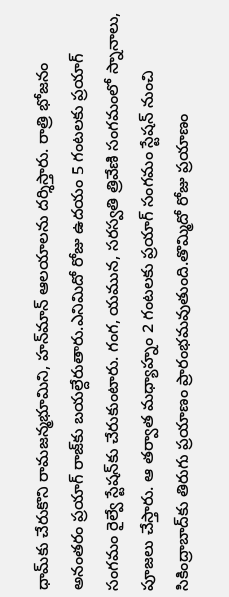ధామ్‌కు చేరుకొని రామజన్మభూమిని, హన్‌మాన్‌ ఆలయాలను దర్శిస్తారు. రాత్రి భోజనం అనంతరం ప్రయాగ్‌ రాజ్‌కు బయల్దేరుతారు.ఎనిమిదో రోజు ఉదయం 5 గంటలకు ప్రయాగ్‌ సంగమం రైల్వే స్టేషన్‌కు చేరుకుంటారు. గంగ, యమున, సరస్వతి త్రివేణి సంగమంలో స్నానాలు, పూజలు చేస్తారు. ఆ తర్వాత మధ్యాహ్నం 2 గంటలకు ప్రయాగ్‌ సంగమం స్టేషన్‌ నుంచి సికింద్రాబాద్‌కు తిరుగు ప్రయాణం ప్రారంభమవుతుంది.తొమ్మిదో రోజు ప్రయాణం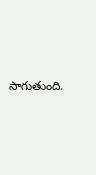సాగుతుంది.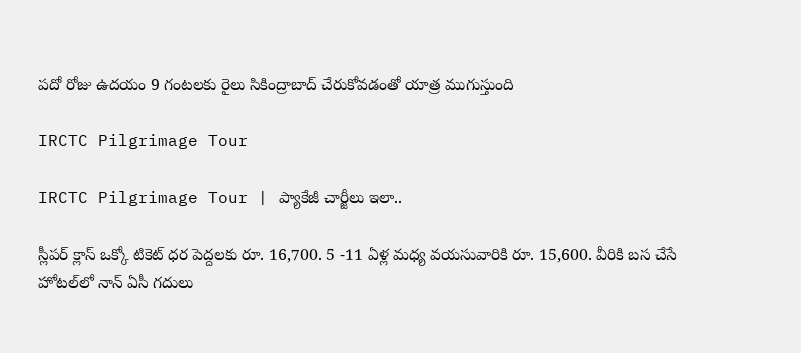పదో రోజు ఉదయం 9 గంటలకు రైలు సికింద్రాబాద్‌ చేరుకోవడంతో యాత్ర ముగుస్తుంది

IRCTC Pilgrimage Tour

IRCTC Pilgrimage Tour | ప్యాకేజీ చార్జీలు ఇలా..

స్లీపర్‌ క్లాస్‌ ఒక్కో టికెట్‌ ధర పెద్దలకు రూ. 16,700. 5 -11 ఏళ్ల మధ్య వయసువారికి రూ. 15,600. వీరికి బస చేసే హోటల్‌లో నాన్‌ ఏసీ గదులు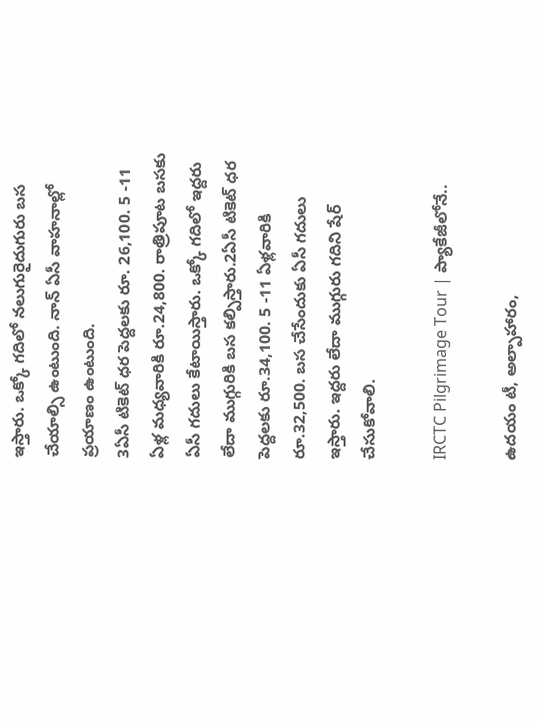ఇస్తారు. ఒక్కో గదిలో నలుగురైదుగురు బస చేయాల్సి ఉంటుంది. నాన్‌ ఏసీ వాహనాల్లో ప్రయాణం ఉంటుంది.
3ఏసీ టికెట్‌ ధర పెద్దలకు రూ. 26,100. 5 -11 ఏళ్ల మధ్యవారికి రూ.24,800. రాత్రిపూట బసకు ఏసీ గదులు కేటాయిస్తారు. ఒక్కో గదిలో ఇద్దరు లేదా ముగ్గురికి బస కల్పిస్తారు.2ఏసీ టికెట్‌ ధర పెద్దలకు రూ.34,100. 5 -11 ఏళ్లవారికి రూ.32,500. బస చేసేందుకు ఏసీ గదులు ఇస్తారు. ఇద్దరు లేదా ముగ్గురు గదిని షేర్‌ చేసుకోవాలి.

IRCTC Pilgrimage Tour | ప్యాకేజీలోనే..

ఉదయం టీ, అల్పాహారం,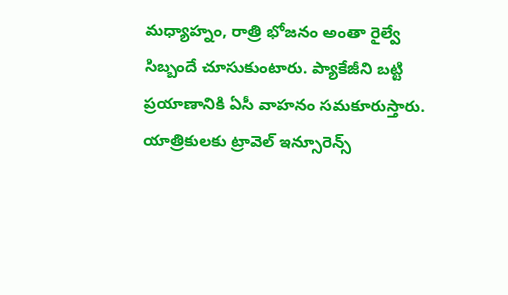మధ్యాహ్నం, రాత్రి భోజనం అంతా రైల్వే సిబ్బందే చూసుకుంటారు. ప్యాకేజీని బట్టి ప్రయాణానికి ఏసీ వాహనం సమకూరుస్తారు. యాత్రికులకు ట్రావెల్‌ ఇన్సూరెన్స్‌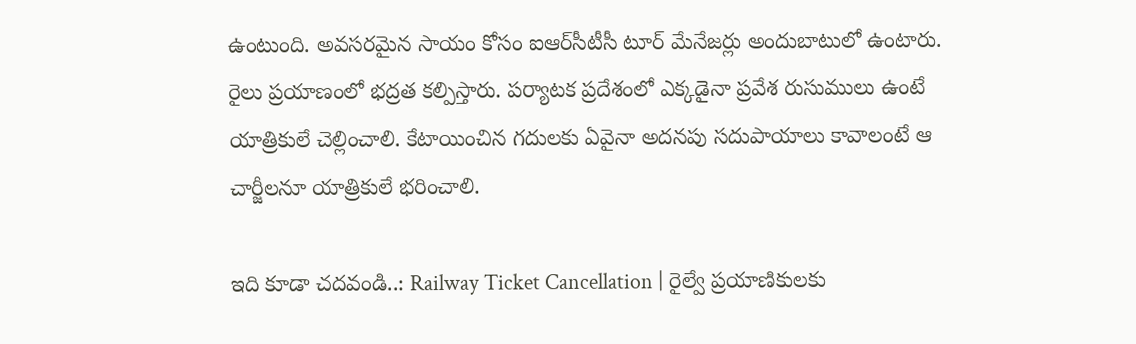ఉంటుంది. అవసరమైన సాయం కోసం ఐఆర్‌సీటీసీ టూర్‌ మేనేజర్లు అందుబాటులో ఉంటారు. రైలు ప్రయాణంలో భద్రత కల్పిస్తారు. పర్యాటక ప్రదేశంలో ఎక్కడైనా ప్రవేశ రుసుములు ఉంటే యాత్రికులే చెల్లించాలి. కేటాయించిన గదులకు ఏవైనా అదనపు సదుపాయాలు కావాలంటే ఆ చార్జీలనూ యాత్రికులే భరించాలి.

ఇది కూడా చదవండి..: Railway Ticket Cancellation | రైల్వే ప్రయాణికులకు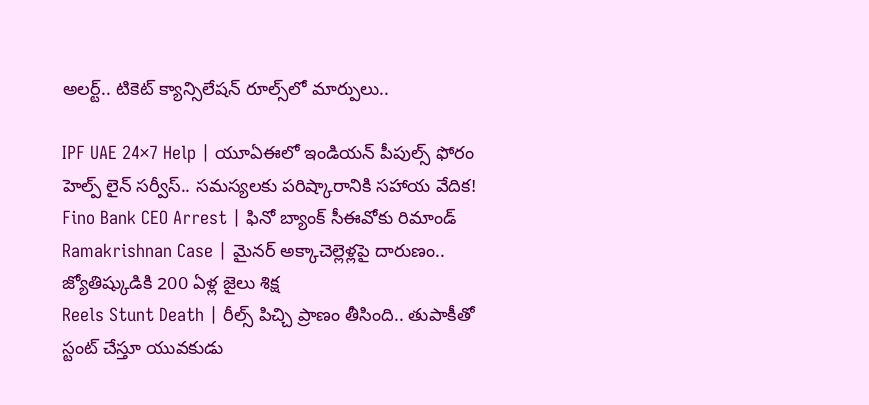అలర్ట్‌.. టికెట్‌ క్యాన్సిలేషన్‌ రూల్స్‌లో మార్పులు..

IPF UAE 24×7 Help | యూఏఈలో ఇండియన్ పీపుల్స్ ఫోరం హెల్ప్ లైన్ సర్వీస్.. సమస్యలకు పరిష్కారానికి సహాయ వేదిక!
Fino Bank CEO Arrest | ఫినో బ్యాంక్ సీఈవోకు రిమాండ్
Ramakrishnan Case | మైనర్ అక్కాచెల్లెళ్లపై దారుణం.. జ్యోతిష్కుడికి 200 ఏళ్ల జైలు శిక్ష
Reels Stunt Death | రీల్స్ పిచ్చి ప్రాణం తీసింది.. తుపాకీతో స్టంట్ చేస్తూ యువకుడు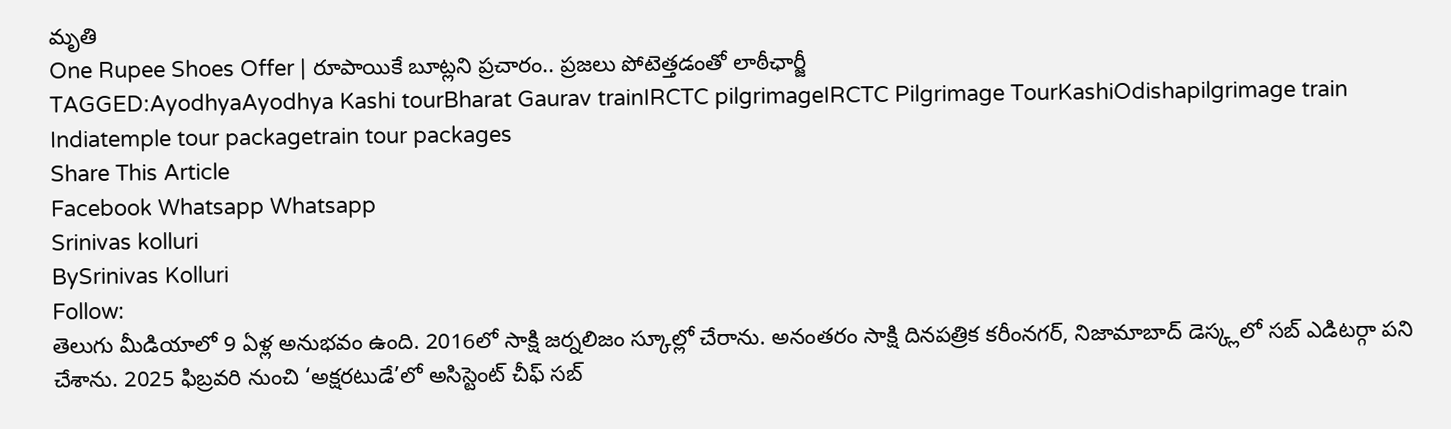మృతి
One Rupee Shoes Offer | రూపాయికే బూట్లని ప్రచారం.. ప్రజలు పోటెత్తడంతో లాఠీఛార్జీ
TAGGED:AyodhyaAyodhya Kashi tourBharat Gaurav trainIRCTC pilgrimageIRCTC Pilgrimage TourKashiOdishapilgrimage train Indiatemple tour packagetrain tour packages
Share This Article
Facebook Whatsapp Whatsapp
Srinivas kolluri
BySrinivas Kolluri
Follow:
తెలుగు మీడియాలో 9 ఏళ్ల అనుభవం ఉంది. 2016లో సాక్షి జర్నలిజం స్కూల్లో చేరాను. అనంతరం సాక్షి దినపత్రిక కరీంనగర్, నిజామాబాద్ డెస్క్లలో సబ్ ఎడిటర్గా పని చేశాను. 2025 ఫిబ్రవరి నుంచి ‘అక్షరటుడే’లో అసిస్టెంట్ చీఫ్ సబ్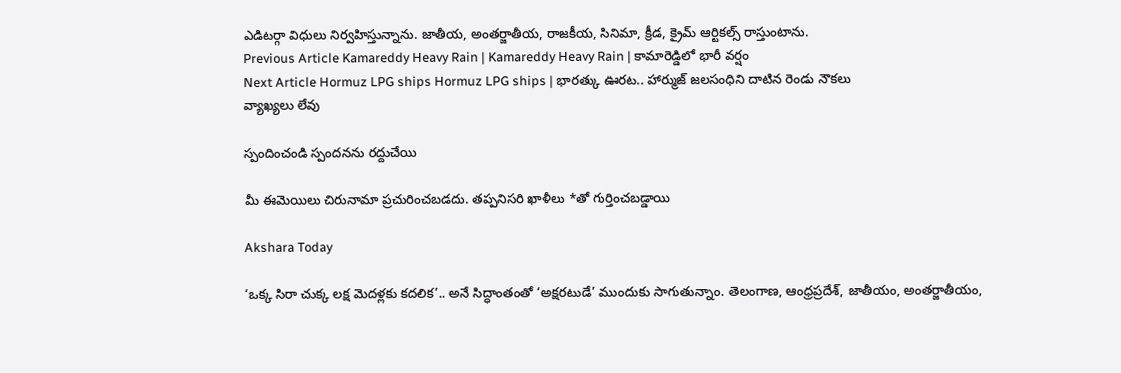ఎడిటర్గా విధులు నిర్వహిస్తున్నాను. జాతీయ, అంతర్జాతీయ, రాజకీయ, సినిమా, క్రీడ, క్రైమ్ ఆర్టికల్స్ రాస్తుంటాను.
Previous Article Kamareddy Heavy Rain | Kamareddy Heavy Rain | కామారెడ్డిలో భారీ వర్షం
Next Article Hormuz LPG ships Hormuz LPG ships | భారత్కు ఊరట.. హార్ముజ్ జలసంధిని దాటిన రెండు నౌకలు
వ్యాఖ్యలు లేవు

స్పందించండి స్పందనను రద్దుచేయి

మీ ఈమెయిలు చిరునామా ప్రచురించబడదు. తప్పనిసరి ఖాళీలు *తో గుర్తించబడ్డాయి

Akshara Today

‘ఒక్క సిరా చుక్క లక్ష మెదళ్లకు కదలిక’.. అనే సిద్ధాంతంతో ‘అక్షరటుడే’ ముందుకు సాగుతున్నాం. తెలంగాణ, ఆంధ్రప్రదేశ్, జాతీయం, అంతర్జాతీయం,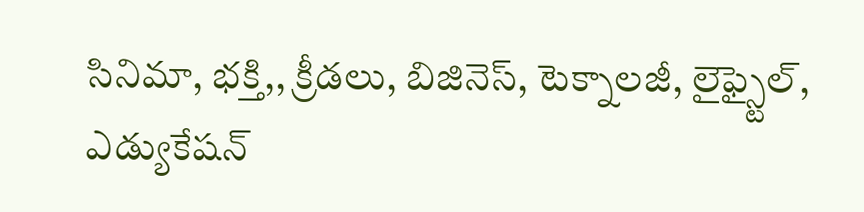సినిమా, భక్తి,, క్రీడలు, బిజినెస్, టెక్నాలజీ, లైఫ్స్టైల్, ఎడ్యుకేషన్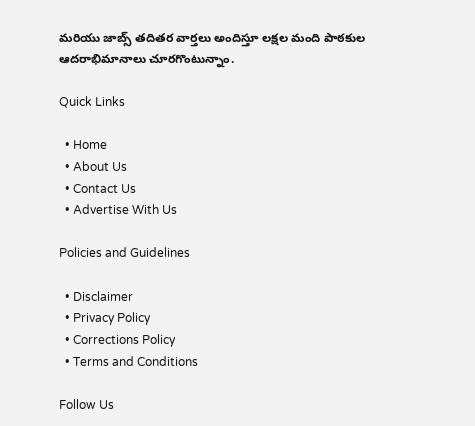మరియు జాబ్స్ తదితర వార్తలు అందిస్తూ లక్షల మంది పాఠకుల ఆదరాభిమానాలు చూరగొంటున్నాం.

Quick Links

  • Home
  • About Us
  • Contact Us
  • Advertise With Us

Policies and Guidelines

  • Disclaimer
  • Privacy Policy
  • Corrections Policy
  • Terms and Conditions

Follow Us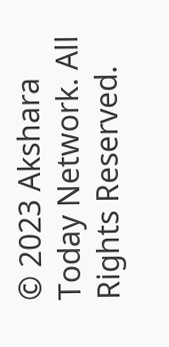© 2023 Akshara Today Network. All Rights Reserved.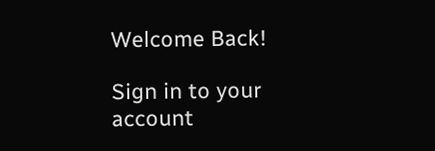Welcome Back!

Sign in to your account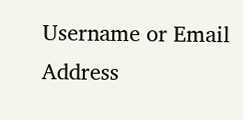Username or Email Address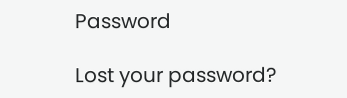Password

Lost your password?